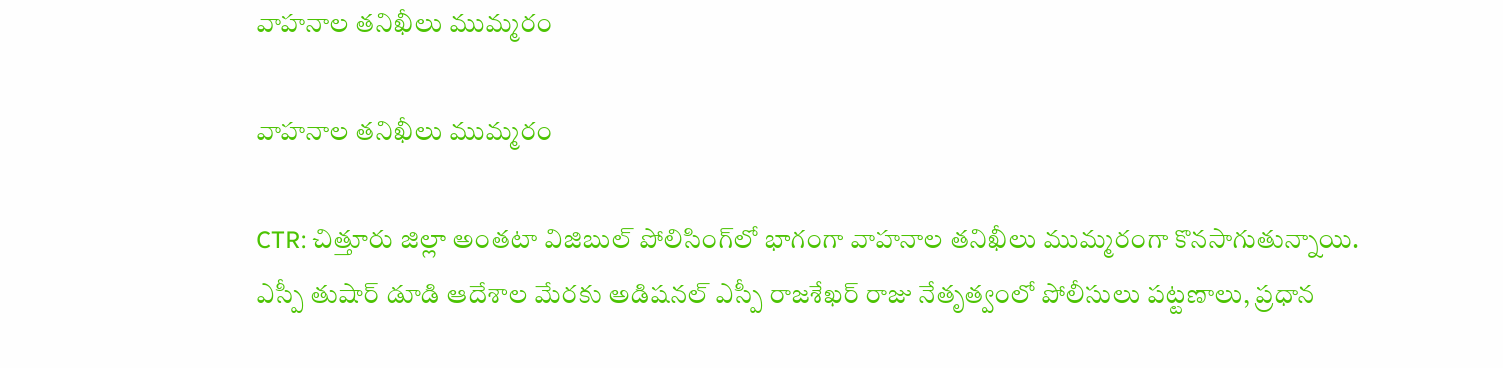వాహనాల తనిఖీలు ముమ్మరం

వాహనాల తనిఖీలు ముమ్మరం

CTR: చిత్తూరు జిల్లా అంతటా విజిబుల్ పోలిసింగ్‌లో భాగంగా వాహనాల తనిఖీలు ముమ్మరంగా కొనసాగుతున్నాయి. ఎస్పీ తుషార్ డూడి ఆదేశాల మేరకు అడిషనల్ ఎస్పీ రాజశేఖర్ రాజు నేతృత్వంలో పోలీసులు పట్టణాలు, ప్రధాన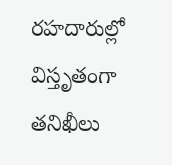రహదారుల్లో విస్తృతంగా తనిఖీలు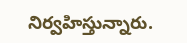నిర్వహిస్తున్నారు.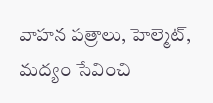వాహన పత్రాలు, హెల్మెట్, మద్యం సేవించి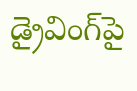డ్రైవింగ్‌పై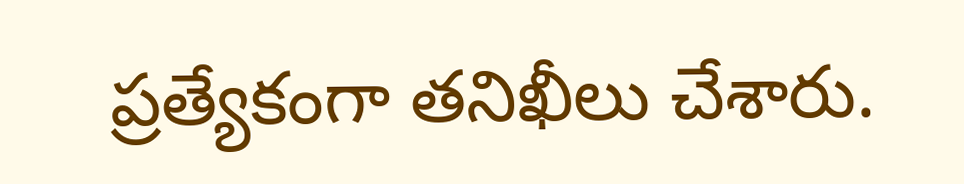ప్రత్యేకంగా తనిఖీలు చేశారు.